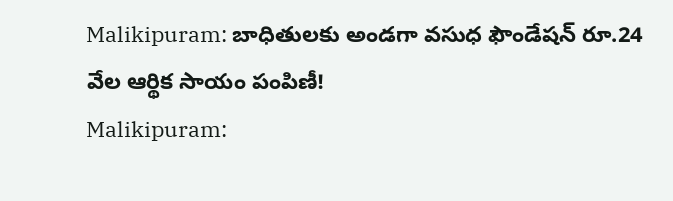Malikipuram: బాధితులకు అండగా వసుధ ఫౌండేషన్ రూ.24 వేల ఆర్థిక సాయం పంపిణీ!
Malikipuram: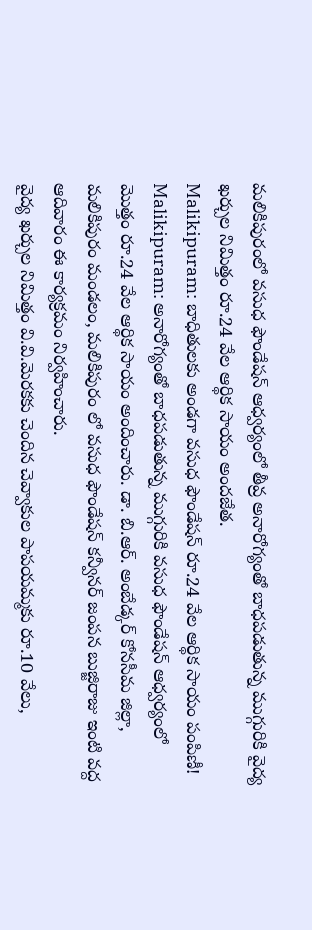మలికిపురంలో వసుధ ఫౌండేషన్ ఆధ్వర్యంలో తీవ్ర అనారోగ్యంతో బాధపడుతున్న ముగ్గురికి వైద్య ఖర్చుల నిమిత్తం రూ.24 వేల ఆర్థిక సాయం అందజేత.
Malikipuram: బాధితులకు అండగా వసుధ ఫౌండేషన్ రూ.24 వేల ఆర్థిక సాయం పంపిణీ!
Malikipuram: అనారోగ్యంతో బాధపడుతున్న ముగ్గురికి వసుధ ఫౌండేషన్ ఆధ్వర్యంలో మొత్తం రూ.24 వేల ఆర్థిక సాయం అందించారు. డా. బి.ఆర్. అంబేడ్కర్ కోనసీమ జిల్లా, మలికిపురం మండలం, మలికిపురం లో వసుధ ఫౌండేషన్ కన్వీనర్ జంపన బుజ్జిరాజు ఇంటి వద్ద ఆదివారం ఈ కార్యక్రమం నిర్వహించారు.
వైద్య ఖర్చుల నిమిత్తం వి.వి.మెరకకు చెందిన చెవ్వాకుల పాపయమ్మకు రూ.10 వేలు,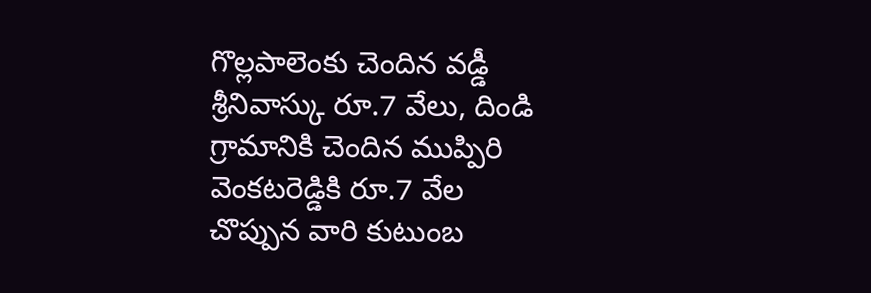గొల్లపాలెంకు చెందిన వడ్డీ శ్రీనివాస్కు రూ.7 వేలు, దిండి గ్రామానికి చెందిన ముప్పిరి వెంకటరెడ్డికి రూ.7 వేల చొప్పున వారి కుటుంబ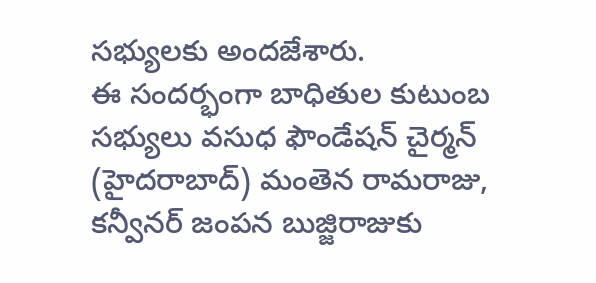సభ్యులకు అందజేశారు.
ఈ సందర్భంగా బాధితుల కుటుంబ సభ్యులు వసుధ ఫౌండేషన్ చైర్మన్ (హైదరాబాద్) మంతెన రామరాజు, కన్వీనర్ జంపన బుజ్జిరాజుకు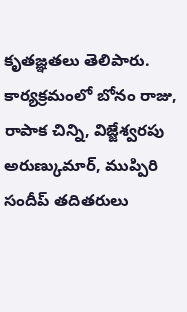కృతజ్ఞతలు తెలిపారు. కార్యక్రమంలో బోనం రాజు, రాపాక చిన్ని, విజ్జేశ్వరపు అరుణ్కుమార్, ముప్పిరి సందీప్ తదితరులు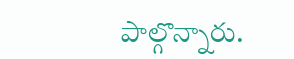పాల్గొన్నారు.